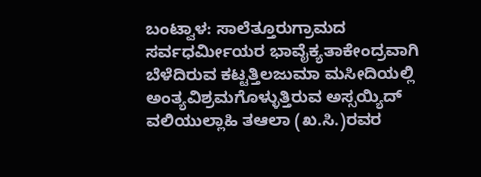ಬಂಟ್ವಾಳ: ಸಾಲೆತ್ತೂರುಗ್ರಾಮದ ಸರ್ವಧರ್ಮೀಯರ ಭಾವೈಕ್ಯತಾಕೇಂದ್ರವಾಗಿ ಬೆಳೆದಿರುವ ಕಟ್ಟತ್ತಿಲಜುಮಾ ಮಸೀದಿಯಲ್ಲಿ ಅಂತ್ಯವಿಶ್ರಮಗೊಳ್ಳುತ್ತಿರುವ ಅಸ್ಸಯ್ಯಿದ್ ವಲಿಯುಲ್ಲಾಹಿ ತಆಲಾ (ಖ.ಸಿ.)ರವರ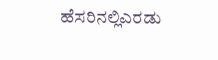ಹೆಸರಿನಲ್ಲಿಎರಡು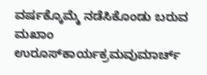ವರ್ಷಕ್ಕೊಮ್ಮೆ ನಡೆಸಿಕೊಂಡು ಬರುವ ಮಖಾಂ ಉರೂಸ್‍ಕಾರ್ಯಕ್ರಮವುಮಾರ್ಚ್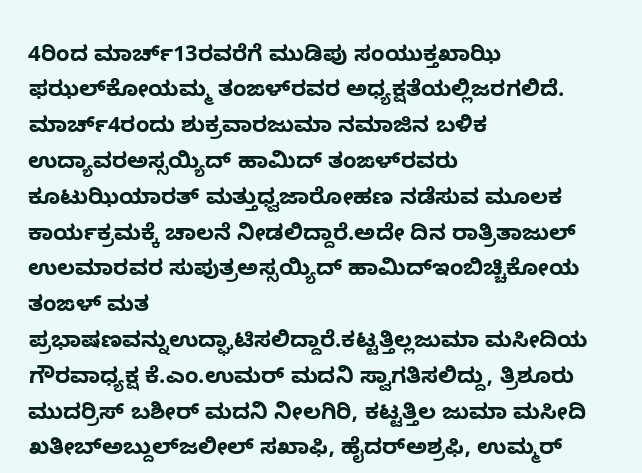4ರಿಂದ ಮಾರ್ಚ್13ರವರೆಗೆ ಮುಡಿಪು ಸಂಯುಕ್ತಖಾಝಿ ಫಝಲ್‍ಕೋಯಮ್ಮ ತಂಙಳ್‍ರವರ ಅಧ್ಯಕ್ಷತೆಯಲ್ಲಿಜರಗಲಿದೆ.
ಮಾರ್ಚ್4ರಂದು ಶುಕ್ರವಾರಜುಮಾ ನಮಾಜಿನ ಬಳಿಕ ಉದ್ಯಾವರಅಸ್ಸಯ್ಯಿದ್ ಹಾಮಿದ್ ತಂಙಳ್‍ರವರು ಕೂಟುಝಿಯಾರತ್ ಮತ್ತುಧ್ವಜಾರೋಹಣ ನಡೆಸುವ ಮೂಲಕ ಕಾರ್ಯಕ್ರಮಕ್ಕೆ ಚಾಲನೆ ನೀಡಲಿದ್ದಾರೆ.ಅದೇ ದಿನ ರಾತ್ರಿತಾಜುಲ್ ಉಲಮಾರವರ ಸುಪುತ್ರಅಸ್ಸಯ್ಯಿದ್ ಹಾಮಿದ್‍ಇಂಬಿಚ್ಚಿಕೋಯ ತಂಙಳ್ ಮತ ಪ್ರಭಾಷಣವನ್ನುಉದ್ಘಾಟಿಸಲಿದ್ದಾರೆ.ಕಟ್ಟತ್ತಿಲ್ಲಜುಮಾ ಮಸೀದಿಯ ಗೌರವಾಧ್ಯಕ್ಷ ಕೆ.ಎಂ.ಉಮರ್ ಮದನಿ ಸ್ವಾಗತಿಸಲಿದ್ದು, ತ್ರಿಶೂರು ಮುದರ್ರಿಸ್ ಬಶೀರ್ ಮದನಿ ನೀಲಗಿರಿ, ಕಟ್ಟತ್ತಿಲ ಜುಮಾ ಮಸೀದಿ ಖತೀಬ್‍ಅಬ್ದುಲ್‍ಜಲೀಲ್ ಸಖಾಫಿ, ಹೈದರ್‍ಅಶ್ರಫಿ, ಉಮ್ಮರ್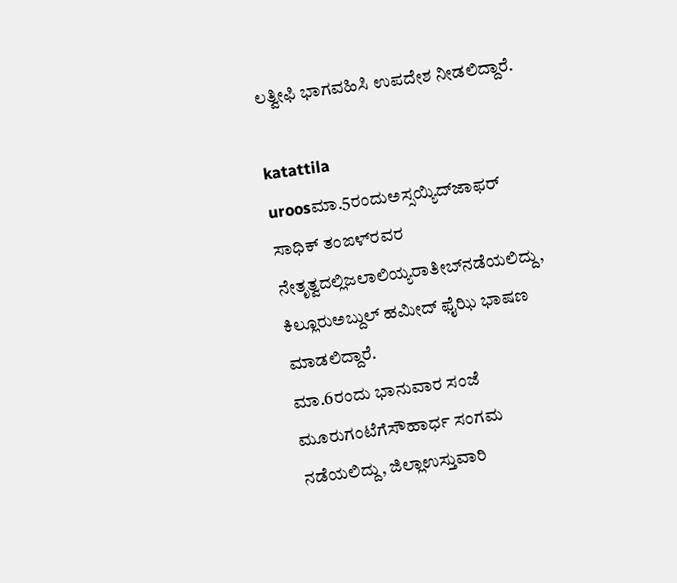ಲತ್ವೀಫಿ ಭಾಗವಹಿಸಿ ಉಪದೇಶ ನೀಡಲಿದ್ದಾರೆ.

katattila uroosಮಾ.5ರಂದುಅಸ್ಸಯ್ಯಿದ್‍ಜಾಫರ್ ಸಾಧಿಕ್ ತಂಙಳ್‍ರವರ ನೇತೃತ್ವದಲ್ಲಿಜಲಾಲಿಯ್ಯರಾತೀಬ್‍ನಡೆಯಲಿದ್ದು, ಕಿಲ್ಲೂರುಅಬ್ದುಲ್ ಹಮೀದ್ ಫೈಝಿ ಭಾಷಣ ಮಾಡಲಿದ್ದಾರೆ.
ಮಾ.6ರಂದು ಭಾನುವಾರ ಸಂಜೆ ಮೂರುಗಂಟೆಗೆಸೌಹಾರ್ಧ ಸಂಗಮ ನಡೆಯಲಿದ್ದು, ಜಿಲ್ಲಾಉಸ್ತುವಾರಿ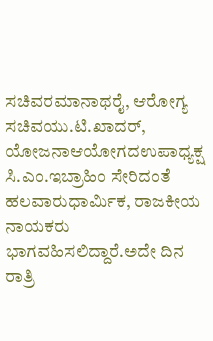ಸಚಿವರಮಾನಾಥರೈ, ಆರೋಗ್ಯ ಸಚಿವಯು.ಟಿ.ಖಾದರ್, ಯೋಜನಾಆಯೋಗದಉಪಾಧ್ಯಕ್ಷ ಸಿ.ಎಂ.ಇಬ್ರಾಹಿಂ ಸೇರಿದಂತೆ ಹಲವಾರುಧಾರ್ಮಿಕ, ರಾಜಕೀಯ ನಾಯಕರು ಭಾಗವಹಿಸಲಿದ್ದಾರೆ.ಅದೇ ದಿನ ರಾತ್ರಿ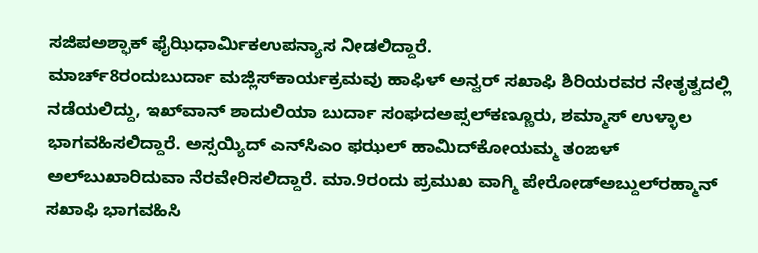ಸಜಿಪಅಶ್ಫಾಕ್ ಫೈಝಿಧಾರ್ಮಿಕಉಪನ್ಯಾಸ ನೀಡಲಿದ್ದಾರೆ.
ಮಾರ್ಚ್8ರಂದುಬುರ್ದಾ ಮಜ್ಲಿಸ್‍ಕಾರ್ಯಕ್ರಮವು ಹಾಫಿಳ್ ಅನ್ವರ್ ಸಖಾಫಿ ಶಿರಿಯರವರ ನೇತೃತ್ವದಲ್ಲಿ ನಡೆಯಲಿದ್ದು, ಇಖ್‍ವಾನ್ ಶಾದುಲಿಯಾ ಬುರ್ದಾ ಸಂಘದಅಪ್ಸಲ್‍ಕಣ್ಣೂರು, ಶಮ್ಮಾಸ್ ಉಳ್ಳಾಲ ಭಾಗವಹಿಸಲಿದ್ದಾರೆ. ಅಸ್ಸಯ್ಯಿದ್ ಎನ್‍ಸಿಎಂ ಫಝಲ್ ಹಾಮಿದ್‍ಕೋಯಮ್ಮ ತಂಙಳ್ ಅಲ್‍ಬುಖಾರಿದುವಾ ನೆರವೇರಿಸಲಿದ್ದಾರೆ. ಮಾ.9ರಂದು ಪ್ರಮುಖ ವಾಗ್ಮಿ ಪೇರೋಡ್‍ಅಬ್ದುಲ್‍ರಹ್ಮಾನ್ ಸಖಾಫಿ ಭಾಗವಹಿಸಿ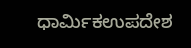ಧಾರ್ಮಿಕಉಪದೇಶ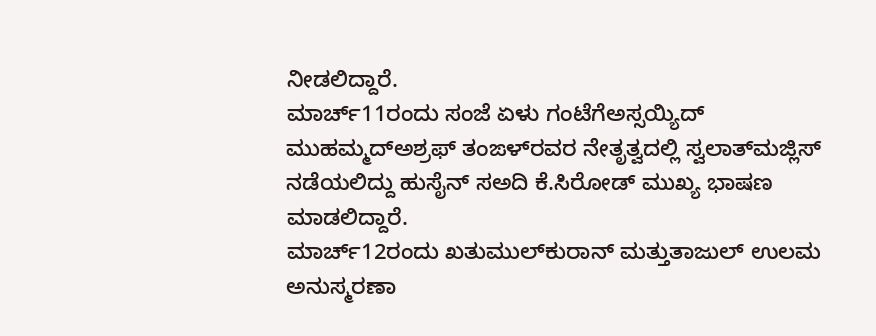ನೀಡಲಿದ್ದಾರೆ.
ಮಾರ್ಚ್11ರಂದು ಸಂಜೆ ಏಳು ಗಂಟೆಗೆಅಸ್ಸಯ್ಯಿದ್ ಮುಹಮ್ಮದ್‍ಅಶ್ರಫ್ ತಂಙಳ್‍ರವರ ನೇತೃತ್ವದಲ್ಲಿ ಸ್ವಲಾತ್‍ಮಜ್ಲಿಸ್ ನಡೆಯಲಿದ್ದು ಹುಸೈನ್ ಸಅದಿ ಕೆ.ಸಿರೋಡ್ ಮುಖ್ಯ ಭಾಷಣ ಮಾಡಲಿದ್ದಾರೆ.
ಮಾರ್ಚ್12ರಂದು ಖತುಮುಲ್‍ಕುರಾನ್ ಮತ್ತುತಾಜುಲ್ ಉಲಮ ಅನುಸ್ಮರಣಾ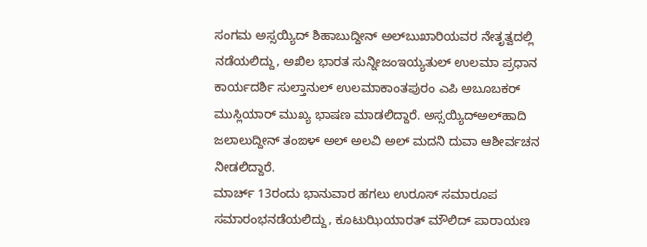ಸಂಗಮ ಅಸ್ಸಯ್ಯಿದ್ ಶಿಹಾಬುದ್ದೀನ್ ಅಲ್‍ಬುಖಾರಿಯವರ ನೇತೃತ್ವದಲ್ಲಿ ನಡೆಯಲಿದ್ದು, ಅಖಿಲ ಭಾರತ ಸುನ್ನೀಜಂಇಯ್ಯತುಲ್ ಉಲಮಾ ಪ್ರಧಾನ ಕಾರ್ಯದರ್ಶಿ ಸುಲ್ತಾನುಲ್ ಉಲಮಾಕಾಂತಪುರಂ ಎಪಿ ಅಬೂಬಕರ್ ಮುಸ್ಲಿಯಾರ್ ಮುಖ್ಯ ಭಾಷಣ ಮಾಡಲಿದ್ದಾರೆ. ಅಸ್ಸಯ್ಯಿದ್‍ಅಲ್‍ಹಾದಿ ಜಲಾಲುದ್ದೀನ್ ತಂಙಳ್ ಅಲ್ ಅಲವಿ ಅಲ್ ಮದನಿ ದುವಾ ಆಶೀರ್ವಚನ ನೀಡಲಿದ್ದಾರೆ.
ಮಾರ್ಚ್ 13ರಂದು ಭಾನುವಾರ ಹಗಲು ಉರೂಸ್ ಸಮಾರೂಪ ಸಮಾರಂಭನಡೆಯಲಿದ್ದು, ಕೂಟುಝಿಯಾರತ್ ಮೌಲಿದ್ ಪಾರಾಯಣ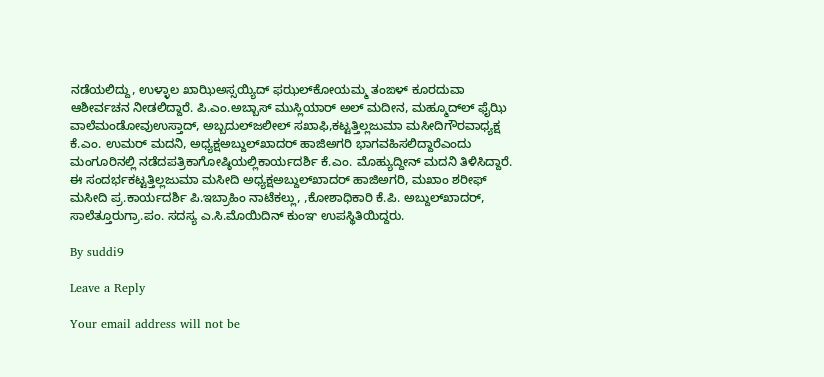ನಡೆಯಲಿದ್ದು, ಉಳ್ಳಾಲ ಖಾಝಿಅಸ್ಸಯ್ಯಿದ್ ಫಝಲ್‍ಕೋಯಮ್ಮ ತಂಙಳ್ ಕೂರದುವಾ ಆಶೀರ್ವಚನ ನೀಡಲಿದ್ದಾರೆ. ಪಿ.ಎಂ.ಅಬ್ಬಾಸ್ ಮುಸ್ಲಿಯಾರ್ ಅಲ್ ಮದೀನ, ಮಹ್ಮೂದ್‍ಲ್ ಫೈಝಿ ವಾಲೆಮಂಡೋವುಉಸ್ತಾದ್, ಅಬ್ಬದುಲ್‍ಜಲೀಲ್ ಸಖಾಫಿ,ಕಟ್ಟತ್ತಿಲ್ಲಜುಮಾ ಮಸೀದಿಗೌರವಾಧ್ಯಕ್ಷ ಕೆ.ಎಂ. ಉಮರ್ ಮದನಿ, ಅಧ್ಯಕ್ಷಅಬ್ದುಲ್‍ಖಾದರ್ ಹಾಜಿಅಗರಿ ಭಾಗವಹಿಸಲಿದ್ದಾರೆಎಂದು ಮಂಗೂರಿನಲ್ಲಿ ನಡೆದಪತ್ರಿಕಾಗೋಷ್ಠಿಯಲ್ಲಿಕಾರ್ಯದರ್ಶಿ ಕೆ.ಎಂ. ಮೊಹ್ಯುದ್ದೀನ್ ಮದನಿ ತಿಳಿಸಿದ್ದಾರೆ.
ಈ ಸಂದರ್ಭಕಟ್ಟತ್ತಿಲ್ಲಜುಮಾ ಮಸೀದಿ ಅಧ್ಯಕ್ಷಅಬ್ದುಲ್‍ಖಾದರ್ ಹಾಜಿಅಗರಿ, ಮಖಾಂ ಶರೀಫ್ ಮಸೀದಿ ಪ್ರ.ಕಾರ್ಯದರ್ಶಿ ಪಿ.ಇಬ್ರಾಹಿಂ ನಾಟೆಕಲ್ಲು, ,ಕೋಶಾಧಿಕಾರಿ ಕೆ.ಪಿ. ಅಬ್ದುಲ್‍ಖಾದರ್, ಸಾಲೆತ್ತೂರುಗ್ರಾ.ಪಂ. ಸದಸ್ಯ ಎ.ಸಿ.ಮೊಯಿದಿನ್ ಕುಂಞ ಉಪಸ್ಥಿತಿಯಿದ್ದರು.

By suddi9

Leave a Reply

Your email address will not be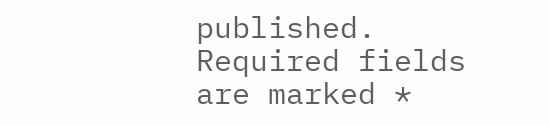published. Required fields are marked *